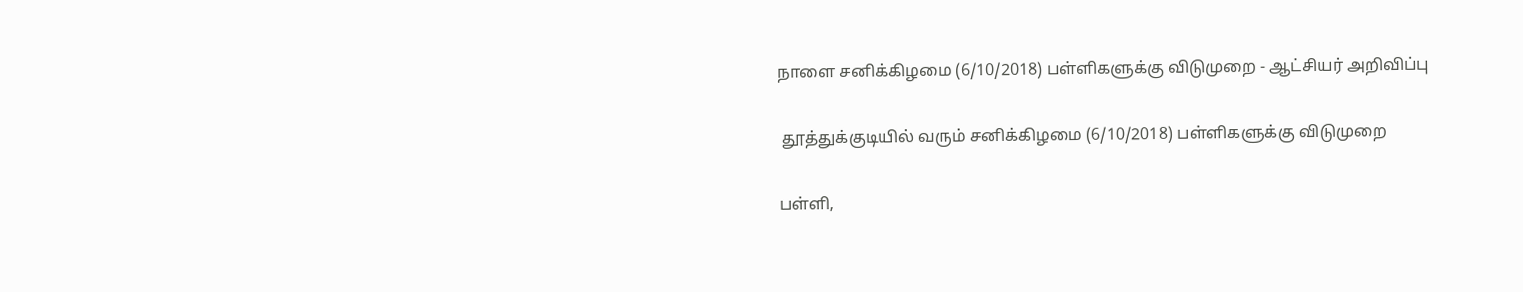நாளை சனிக்கிழமை (6/10/2018) பள்ளிகளுக்கு விடுமுறை - ஆட்சியர் அறிவிப்பு


 தூத்துக்குடியில் வரும் சனிக்கிழமை (6/10/2018) பள்ளிகளுக்கு விடுமுறை


பள்ளி,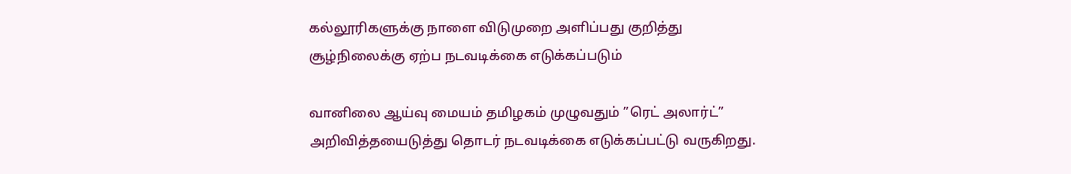கல்லூரிகளுக்கு நாளை விடுமுறை அளிப்பது குறித்து சூழ்நிலைக்கு ஏற்ப நடவடிக்கை எடுக்கப்படும்

வானிலை ஆய்வு மையம் தமிழகம் முழுவதும் ”ரெட் அலார்ட்” அறிவித்தயைடுத்து தொடர் நடவடிக்கை எடுக்கப்பட்டு வருகிறது.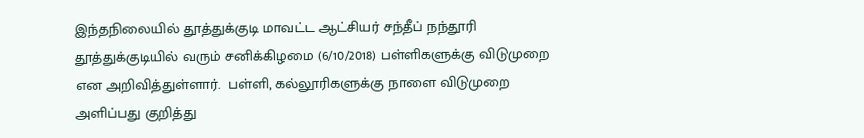இந்தநிலையில் தூத்துக்குடி மாவட்ட ஆட்சியர் சந்தீப் நந்தூரி  தூத்துக்குடியில் வரும் சனிக்கிழமை (6/10/2018) பள்ளிகளுக்கு விடுமுறை என அறிவித்துள்ளார்.  பள்ளி, கல்லூரிகளுக்கு நாளை விடுமுறை அளிப்பது குறித்து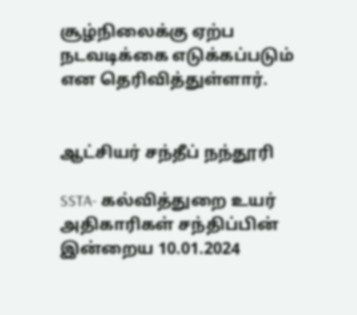சூழ்நிலைக்கு ஏற்ப நடவடிக்கை எடுக்கப்படும் என தெரிவித்துள்ளார்.


ஆட்சியர் சந்தீப் நந்தூரி

SSTA- கல்வித்துறை உயர் அதிகாரிகள் சந்திப்பின் இன்றைய 10.01.2024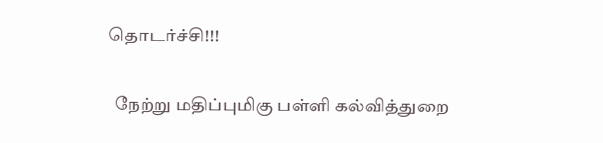தொடர்ச்சி!!!

  நேற்று மதிப்புமிகு பள்ளி கல்வித்துறை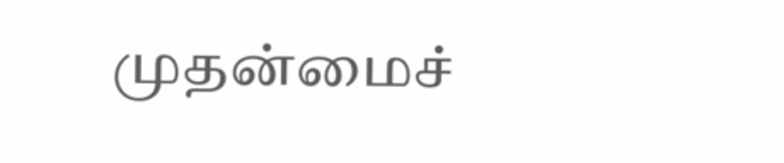முதன்மைச்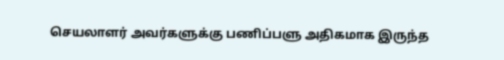செயலாளர் அவர்களுக்கு பணிப்பளு அதிகமாக இருந்த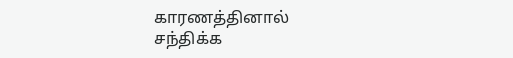காரணத்தினால் சந்திக்க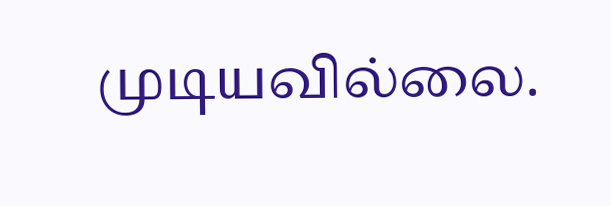முடியவில்லை.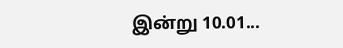இன்று 10.01...